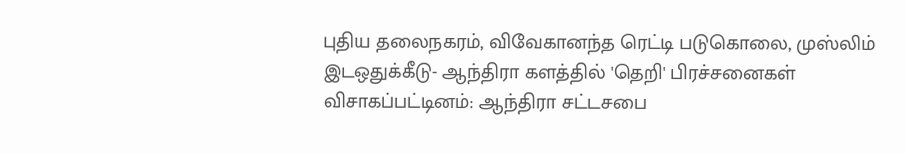புதிய தலைநகரம், விவேகானந்த ரெட்டி படுகொலை, முஸ்லிம் இடஒதுக்கீடு- ஆந்திரா களத்தில் 'தெறி' பிரச்சனைகள்
விசாகப்பட்டினம்: ஆந்திரா சட்டசபை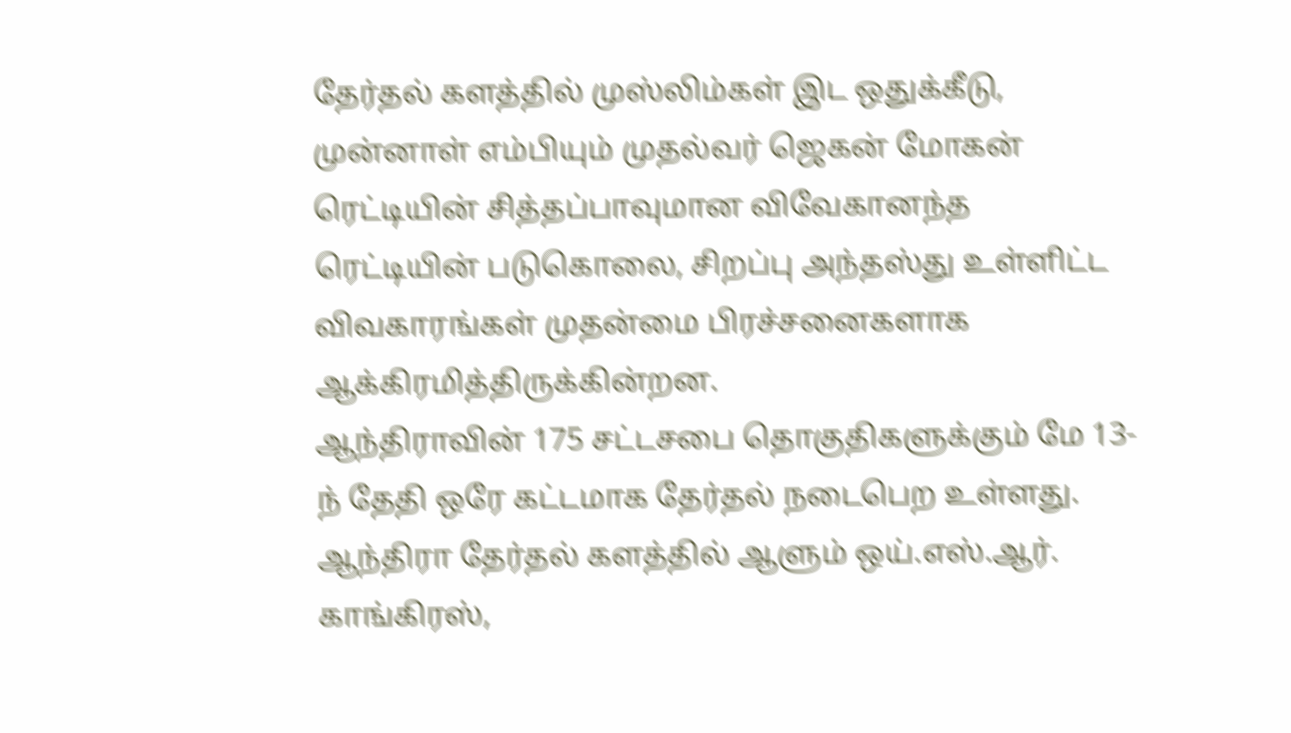தேர்தல் களத்தில் முஸ்லிம்கள் இட ஒதுக்கீடு, முன்னாள் எம்பியும் முதல்வர் ஜெகன் மோகன் ரெட்டியின் சித்தப்பாவுமான விவேகானந்த ரெட்டியின் படுகொலை, சிறப்பு அந்தஸ்து உள்ளிட்ட விவகாரங்கள் முதன்மை பிரச்சனைகளாக ஆக்கிரமித்திருக்கின்றன.
ஆந்திராவின் 175 சட்டசபை தொகுதிகளுக்கும் மே 13-ந் தேதி ஒரே கட்டமாக தேர்தல் நடைபெற உள்ளது. ஆந்திரா தேர்தல் களத்தில் ஆளும் ஒய்.எஸ்.ஆர். காங்கிரஸ்,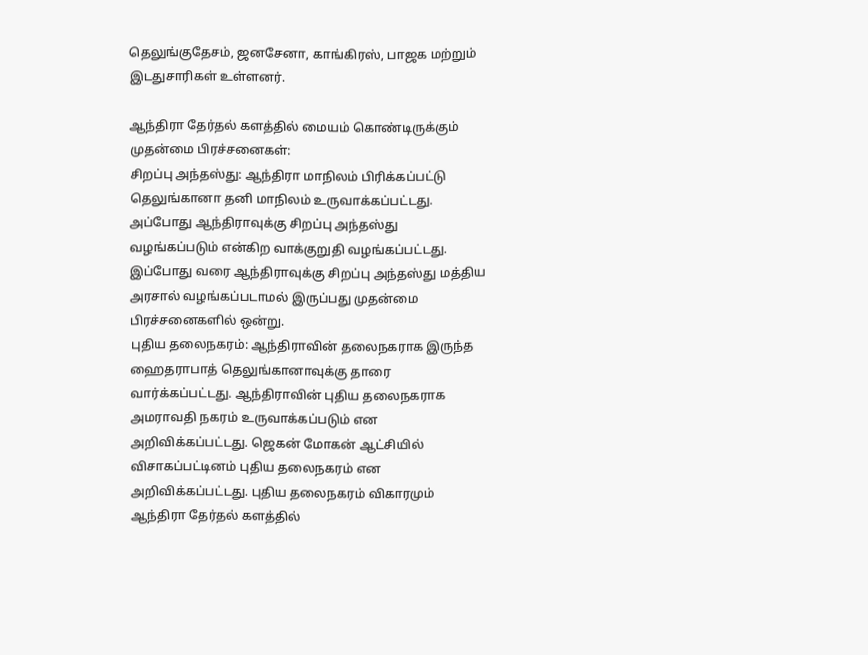தெலுங்குதேசம், ஜனசேனா, காங்கிரஸ், பாஜக மற்றும் இடதுசாரிகள் உள்ளனர்.

ஆந்திரா தேர்தல் களத்தில் மையம் கொண்டிருக்கும் முதன்மை பிரச்சனைகள்:
சிறப்பு அந்தஸ்து: ஆந்திரா மாநிலம் பிரிக்கப்பட்டு தெலுங்கானா தனி மாநிலம் உருவாக்கப்பட்டது. அப்போது ஆந்திராவுக்கு சிறப்பு அந்தஸ்து வழங்கப்படும் என்கிற வாக்குறுதி வழங்கப்பட்டது. இப்போது வரை ஆந்திராவுக்கு சிறப்பு அந்தஸ்து மத்திய அரசால் வழங்கப்படாமல் இருப்பது முதன்மை பிரச்சனைகளில் ஒன்று.
புதிய தலைநகரம்: ஆந்திராவின் தலைநகராக இருந்த ஹைதராபாத் தெலுங்கானாவுக்கு தாரை வார்க்கப்பட்டது. ஆந்திராவின் புதிய தலைநகராக அமராவதி நகரம் உருவாக்கப்படும் என அறிவிக்கப்பட்டது. ஜெகன் மோகன் ஆட்சியில் விசாகப்பட்டினம் புதிய தலைநகரம் என அறிவிக்கப்பட்டது. புதிய தலைநகரம் விகாரமும் ஆந்திரா தேர்தல் களத்தில்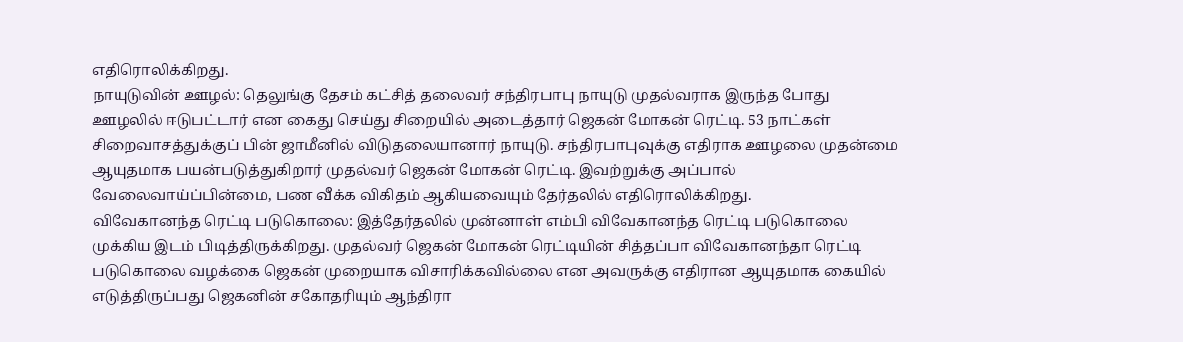எதிரொலிக்கிறது.
நாயுடுவின் ஊழல்: தெலுங்கு தேசம் கட்சித் தலைவர் சந்திரபாபு நாயுடு முதல்வராக இருந்த போது ஊழலில் ஈடுபட்டார் என கைது செய்து சிறையில் அடைத்தார் ஜெகன் மோகன் ரெட்டி. 53 நாட்கள் சிறைவாசத்துக்குப் பின் ஜாமீனில் விடுதலையானார் நாயுடு. சந்திரபாபுவுக்கு எதிராக ஊழலை முதன்மை ஆயுதமாக பயன்படுத்துகிறார் முதல்வர் ஜெகன் மோகன் ரெட்டி. இவற்றுக்கு அப்பால் வேலைவாய்ப்பின்மை, பண வீக்க விகிதம் ஆகியவையும் தேர்தலில் எதிரொலிக்கிறது.
விவேகானந்த ரெட்டி படுகொலை: இத்தேர்தலில் முன்னாள் எம்பி விவேகானந்த ரெட்டி படுகொலை முக்கிய இடம் பிடித்திருக்கிறது. முதல்வர் ஜெகன் மோகன் ரெட்டியின் சித்தப்பா விவேகானந்தா ரெட்டி படுகொலை வழக்கை ஜெகன் முறையாக விசாரிக்கவில்லை என அவருக்கு எதிரான ஆயுதமாக கையில் எடுத்திருப்பது ஜெகனின் சகோதரியும் ஆந்திரா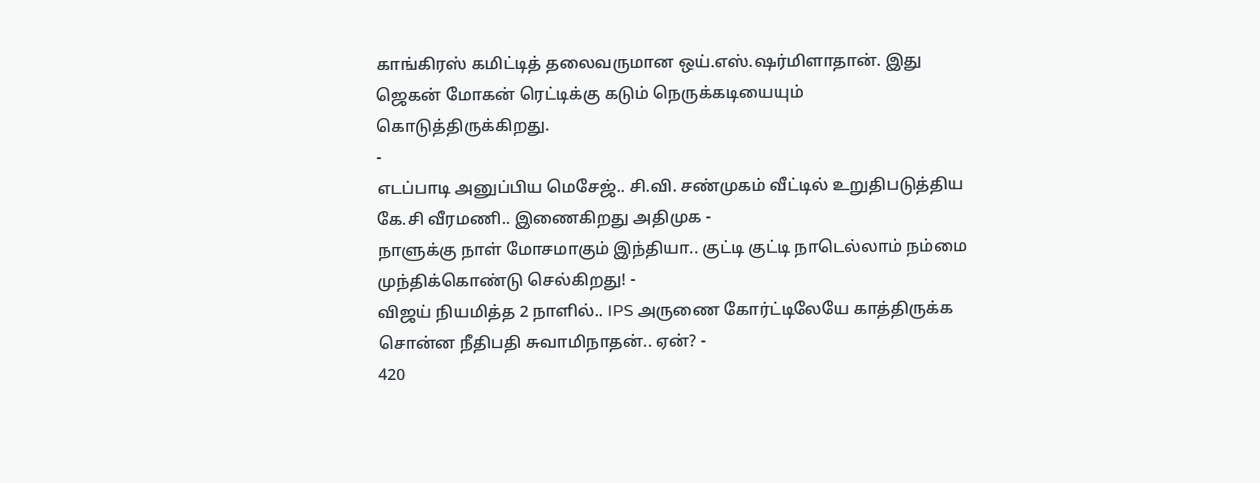காங்கிரஸ் கமிட்டித் தலைவருமான ஒய்.எஸ்.ஷர்மிளாதான். இது ஜெகன் மோகன் ரெட்டிக்கு கடும் நெருக்கடியையும் கொடுத்திருக்கிறது.
-
எடப்பாடி அனுப்பிய மெசேஜ்.. சி.வி. சண்முகம் வீட்டில் உறுதிபடுத்திய கே.சி வீரமணி.. இணைகிறது அதிமுக -
நாளுக்கு நாள் மோசமாகும் இந்தியா.. குட்டி குட்டி நாடெல்லாம் நம்மை முந்திக்கொண்டு செல்கிறது! -
விஜய் நியமித்த 2 நாளில்.. IPS அருணை கோர்ட்டிலேயே காத்திருக்க சொன்ன நீதிபதி சுவாமிநாதன்.. ஏன்? -
420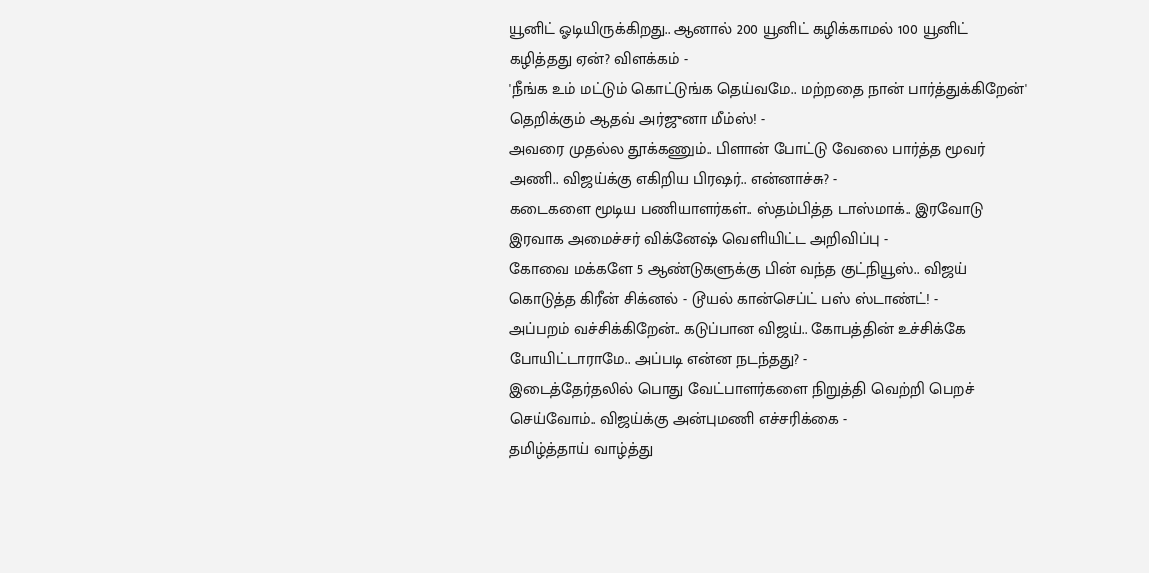யூனிட் ஓடியிருக்கிறது.. ஆனால் 200 யூனிட் கழிக்காமல் 100 யூனிட் கழித்தது ஏன்? விளக்கம் -
'நீங்க உம் மட்டும் கொட்டுங்க தெய்வமே.. மற்றதை நான் பார்த்துக்கிறேன்' தெறிக்கும் ஆதவ் அர்ஜுனா மீம்ஸ்! -
அவரை முதல்ல தூக்கணும்.. பிளான் போட்டு வேலை பார்த்த மூவர் அணி.. விஜய்க்கு எகிறிய பிரஷர்.. என்னாச்சு? -
கடைகளை மூடிய பணியாளர்கள்.. ஸ்தம்பித்த டாஸ்மாக்.. இரவோடு இரவாக அமைச்சர் விக்னேஷ் வெளியிட்ட அறிவிப்பு -
கோவை மக்களே 5 ஆண்டுகளுக்கு பின் வந்த குட்நியூஸ்.. விஜய் கொடுத்த கிரீன் சிக்னல் - டூயல் கான்செப்ட் பஸ் ஸ்டாண்ட்! -
அப்பறம் வச்சிக்கிறேன்.. கடுப்பான விஜய்.. கோபத்தின் உச்சிக்கே போயிட்டாராமே.. அப்படி என்ன நடந்தது? -
இடைத்தேர்தலில் பொது வேட்பாளர்களை நிறுத்தி வெற்றி பெறச் செய்வோம்.. விஜய்க்கு அன்புமணி எச்சரிக்கை -
தமிழ்த்தாய் வாழ்த்து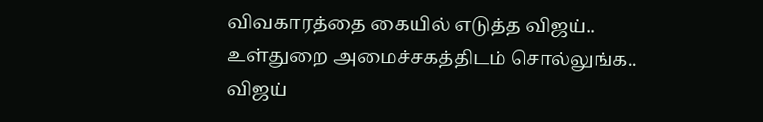விவகாரத்தை கையில் எடுத்த விஜய்.. உள்துறை அமைச்சகத்திடம் சொல்லுங்க.. விஜய்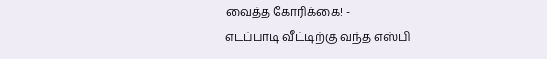வைத்த கோரிக்கை! -
எடப்பாடி வீட்டிற்கு வந்த எஸ்பி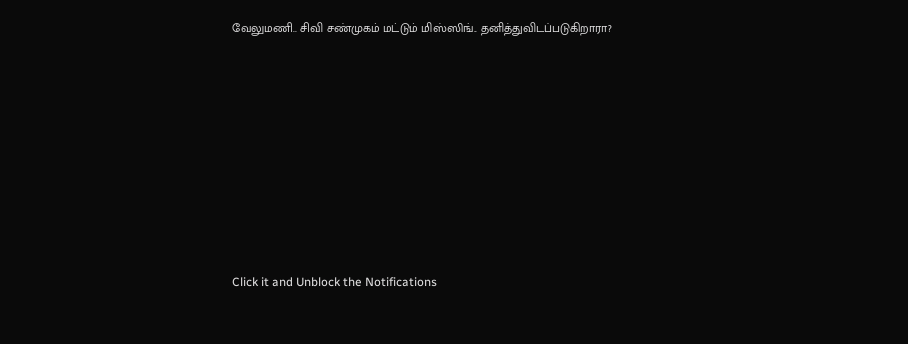வேலுமணி.. சிவி சண்முகம் மட்டும் மிஸ்ஸிங்.. தனித்துவிடப்படுகிறாரா?












Click it and Unblock the Notifications